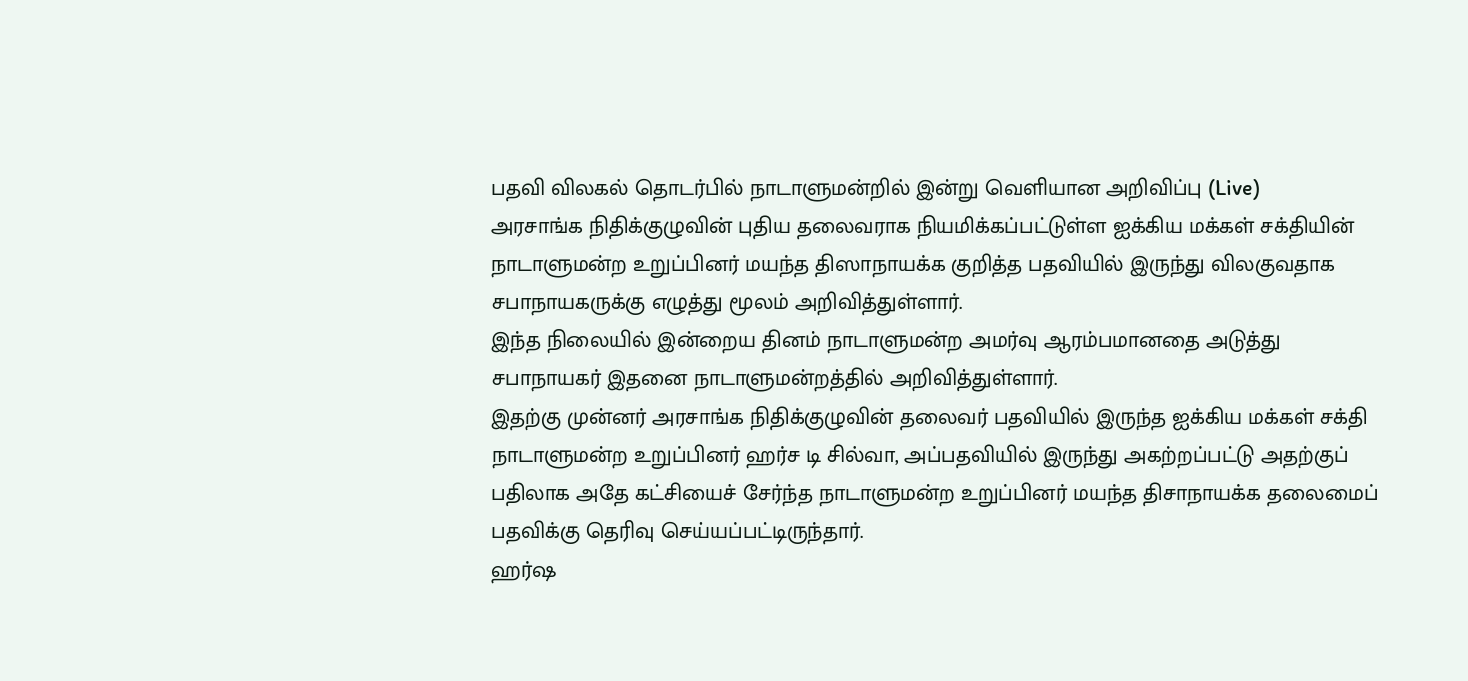பதவி விலகல் தொடர்பில் நாடாளுமன்றில் இன்று வெளியான அறிவிப்பு (Live)
அரசாங்க நிதிக்குழுவின் புதிய தலைவராக நியமிக்கப்பட்டுள்ள ஐக்கிய மக்கள் சக்தியின் நாடாளுமன்ற உறுப்பினர் மயந்த திஸாநாயக்க குறித்த பதவியில் இருந்து விலகுவதாக சபாநாயகருக்கு எழுத்து மூலம் அறிவித்துள்ளார்.
இந்த நிலையில் இன்றைய தினம் நாடாளுமன்ற அமர்வு ஆரம்பமானதை அடுத்து சபாநாயகர் இதனை நாடாளுமன்றத்தில் அறிவித்துள்ளார்.
இதற்கு முன்னர் அரசாங்க நிதிக்குழுவின் தலைவர் பதவியில் இருந்த ஐக்கிய மக்கள் சக்தி நாடாளுமன்ற உறுப்பினர் ஹர்ச டி சில்வா, அப்பதவியில் இருந்து அகற்றப்பட்டு அதற்குப் பதிலாக அதே கட்சியைச் சேர்ந்த நாடாளுமன்ற உறுப்பினர் மயந்த திசாநாயக்க தலைமைப் பதவிக்கு தெரிவு செய்யப்பட்டிருந்தார்.
ஹர்ஷ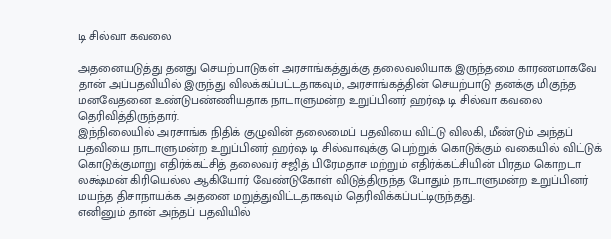டி சில்வா கவலை

அதனையடுத்து தனது செயற்பாடுகள் அரசாங்கத்துக்கு தலைவலியாக இருந்தமை காரணமாகவே தான் அப்பதவியில் இருந்து விலக்கப்பட்டதாகவும், அரசாங்கத்தின் செயற்பாடு தனக்கு மிகுந்த மனவேதனை உண்டுபண்ணியதாக நாடாளுமன்ற உறுப்பினர் ஹர்ஷ டி சில்வா கவலை தெரிவித்திருந்தார்.
இந்நிலையில் அரசாங்க நிதிக் குழுவின் தலைமைப் பதவியை விட்டு விலகி, மீண்டும் அந்தப் பதவியை நாடாளுமன்ற உறுப்பினர் ஹர்ஷ டி சில்வாவுக்கு பெற்றுக் கொடுக்கும் வகையில் விட்டுக் கொடுக்குமாறு எதிர்க்கட்சித் தலைவர் சஜித் பிரேமதாச மற்றும் எதிர்க்கட்சியின் பிரதம கொறடா லக்ஷ்மன் கிரியெல்ல ஆகியோர் வேண்டுகோள் விடுத்திருந்த போதும் நாடாளுமன்ற உறுப்பினர் மயந்த திசாநாயக்க அதனை மறுத்துவிட்டதாகவும் தெரிவிக்கப்பட்டிருந்தது.
எனினும் தான் அந்தப் பதவியில்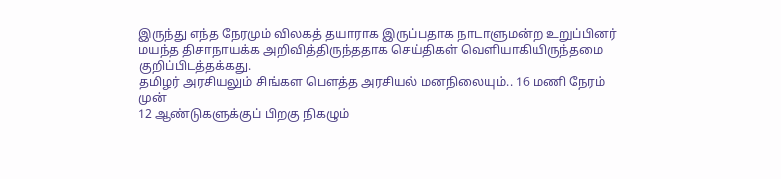இருந்து எந்த நேரமும் விலகத் தயாராக இருப்பதாக நாடாளுமன்ற உறுப்பினர் மயந்த திசாநாயக்க அறிவித்திருந்ததாக செய்திகள் வெளியாகியிருந்தமை குறிப்பிடத்தக்கது.
தமிழர் அரசியலும் சிங்கள பௌத்த அரசியல் மனநிலையும்.. 16 மணி நேரம் முன்
12 ஆண்டுகளுக்குப் பிறகு நிகழும்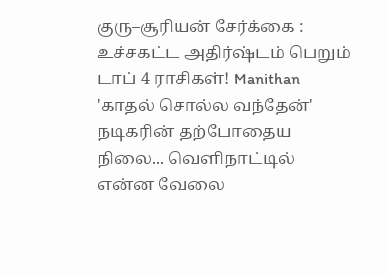குரு–சூரியன் சேர்க்கை : உச்சகட்ட அதிர்ஷ்டம் பெறும் டாப் 4 ராசிகள்! Manithan
'காதல் சொல்ல வந்தேன்' நடிகரின் தற்போதைய நிலை... வெளிநாட்டில் என்ன வேலை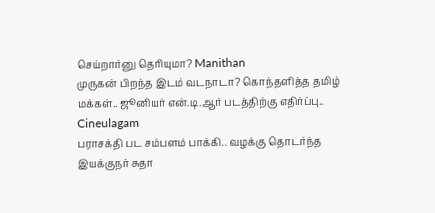செய்றார்னு தெரியுமா? Manithan
முருகன் பிறந்த இடம் வடநாடா? கொந்தளித்த தமிழ் மக்கள்.. ஜூனியர் என்.டி.ஆர் படத்திற்கு எதிர்ப்பு.. Cineulagam
பராசக்தி பட சம்பளம் பாக்கி.. வழக்கு தொடர்ந்த இயக்குநர் சுதா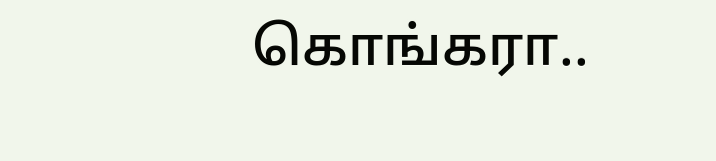கொங்கரா..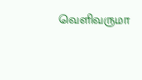வெளிவருமா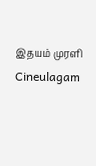இதயம் முரளி Cineulagam